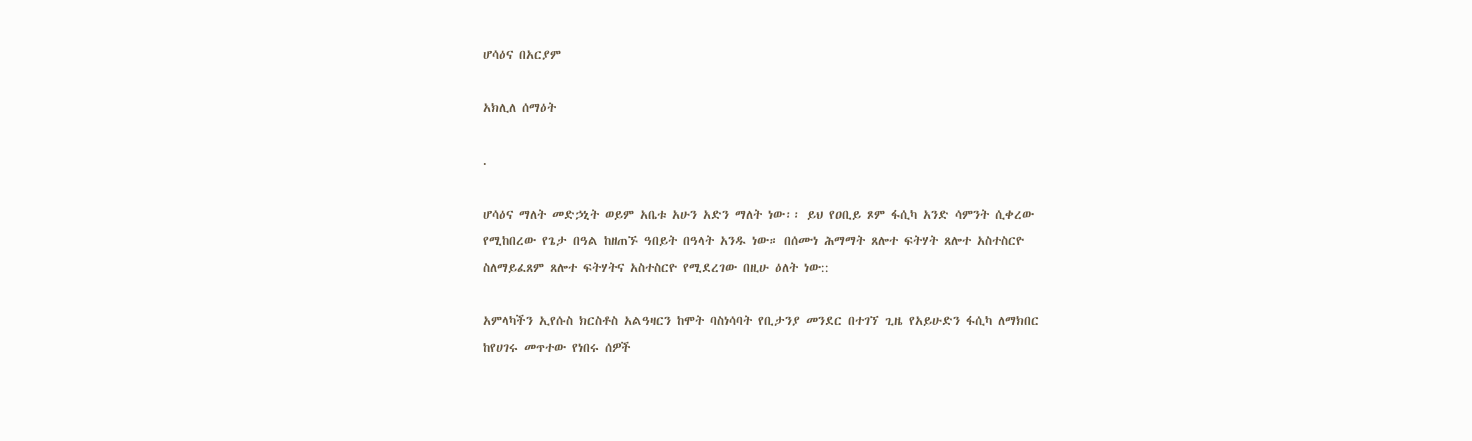ሆሳዕና በአርያም

አክሊለ ሰማዕት

.

ሆሳዕና ማለት መድኃኒት ወይም አቤቱ አሁን አድን ማለት ነው፡፡ ይህ የዐቢይ ጾም ፋሲካ አንድ ሳምንት ሲቀረው የሚከበረው የጌታ በዓል ከዘጠኙ ዓበይት በዓላት አንዱ ነው። በሰሙነ ሕማማት ጸሎተ ፍትሃት ጸሎተ አስተስርዮ ስለማይፈጸም ጸሎተ ፍትሃትና አስተስርዮ የሚደረገው በዚሁ ዕለት ነው::

አምላካችን ኢየሱስ ክርስቶስ አልዓዛርን ከሞት ባስነሳባት የቢታንያ መንደር በተገኘ ጊዜ የአይሁድን ፋሲካ ለማክበር ከየሀገሩ መጥተው የነበሩ ሰዎች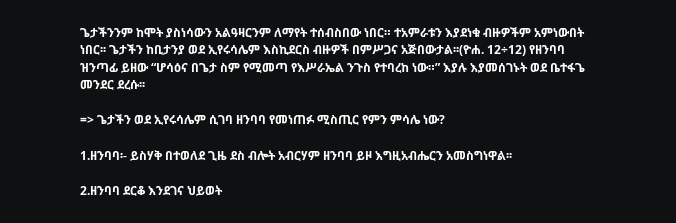ጌታችንንም ከሞት ያስነሳውን አልዓዛርንም ለማየት ተሰብስበው ነበር። ተአምራቱን እያደነቁ ብዙዎችም አምነውበት ነበር፡፡ ጌታችን ከቢታንያ ወደ ኢየሩሳሌም እስኪደርስ ብዙዎች በምሥጋና አጅበውታል፡፡(ዮሐ. 12÷12) የዘንባባ ዝንጣፊ ይዘው “ሆሳዕና በጌታ ስም የሚመጣ የእሥራኤል ንጉስ የተባረከ ነው።” እያሉ እያመሰገኑት ወደ ቤተፋጌ መንደር ደረሱ፡፡

=> ጌታችን ወደ ኢየሩሳሌም ሲገባ ዘንባባ የመነጠፉ ሚስጢር የምን ምሳሌ ነው?

1.ዘንባባ፡- ይስሃቅ በተወለደ ጊዜ ደስ ብሎት አብርሃም ዘንባባ ይዞ እግዚአብሔርን አመስግነዋል፡፡

2.ዘንባባ ደርቆ እንደገና ህይወት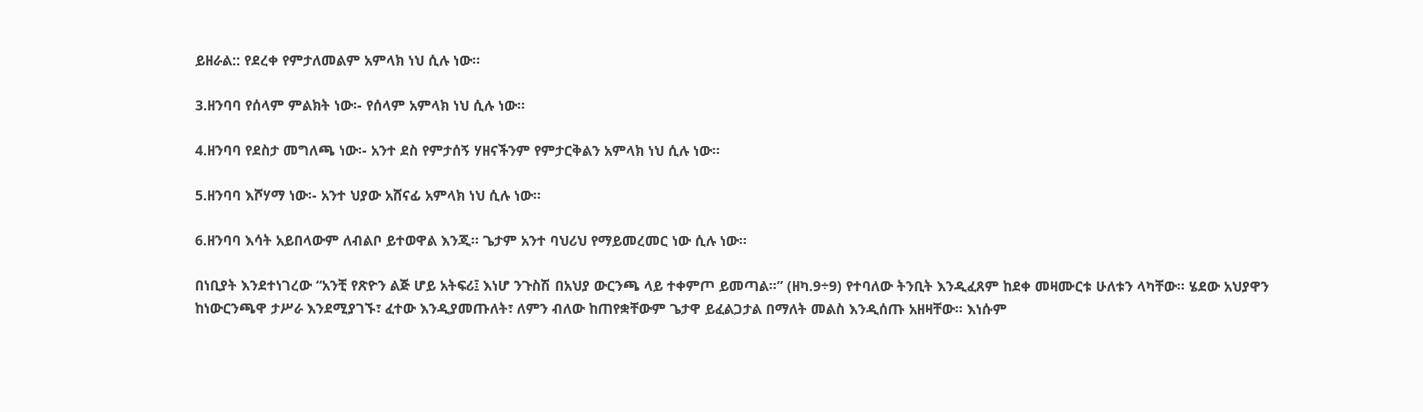ይዘራል:: የደረቀ የምታለመልም አምላክ ነህ ሲሉ ነው፡፡

3.ዘንባባ የሰላም ምልክት ነው፡- የሰላም አምላክ ነህ ሲሉ ነው።

4.ዘንባባ የደስታ መግለጫ ነው፡- አንተ ደስ የምታሰኝ ሃዘናችንም የምታርቅልን አምላክ ነህ ሲሉ ነው፡፡

5.ዘንባባ እሾሃማ ነው፡- አንተ ህያው አሸናፊ አምላክ ነህ ሲሉ ነው፡፡

6.ዘንባባ እሳት አይበላውም ለብልቦ ይተወዋል እንጂ፡፡ ጌታም አንተ ባህሪህ የማይመረመር ነው ሲሉ ነው፡፡

በነቢያት እንደተነገረው “አንቺ የጽዮን ልጅ ሆይ አትፍሪ፤ እነሆ ንጉስሽ በአህያ ውርንጫ ላይ ተቀምጦ ይመጣል።” (ዘካ.9÷9) የተባለው ትንቢት እንዲፈጸም ከደቀ መዛሙርቱ ሁለቱን ላካቸው፡፡ ሄደው አህያዋን ከነውርንጫዋ ታሥራ እንደሚያገኙ፣ ፈተው እንዲያመጡለት፣ ለምን ብለው ከጠየቋቸውም ጌታዋ ይፈልጋታል በማለት መልስ እንዲሰጡ አዘዛቸው፡፡ እነሱም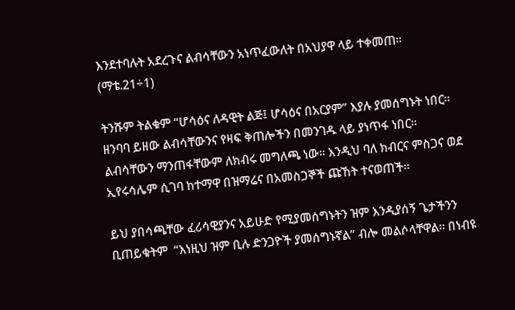እንደተባሉት አደረጉና ልብሳቸውን አነጥፈውለት በአህያዋ ላይ ተቀመጠ፡፡ (ማቴ.21÷1)

ትንሹም ትልቁም “ሆሳዕና ለዳዊት ልጅ፤ ሆሳዕና በአርያም” እያሉ ያመሰግኑት ነበር፡፡ ዘንባባ ይዘው ልብሳቸውንና የዛፍ ቅጠሎችን በመንገዱ ላይ ያነጥፋ ነበር። ልብሳቸውን ማንጠፋቸውም ለክብሩ መግለጫ ነው፡፡ እንዲህ ባለ ክብርና ምስጋና ወደ ኢየሩሳሌም ሲገባ ከተማዋ በዝማሬና በአመስጋኞች ጩኸት ተናወጠች፡፡

ይህ ያበሳጫቸው ፈሪሳዊያንና አይሁድ የሚያመሰግኑትን ዝም እንዲያሰኝ ጌታችንን ቢጠይቁትም  “እነዚህ ዝም ቢሉ ድንጋዮች ያመሰግኑኛል” ብሎ መልሶላቸዋል፡፡ በነብዩ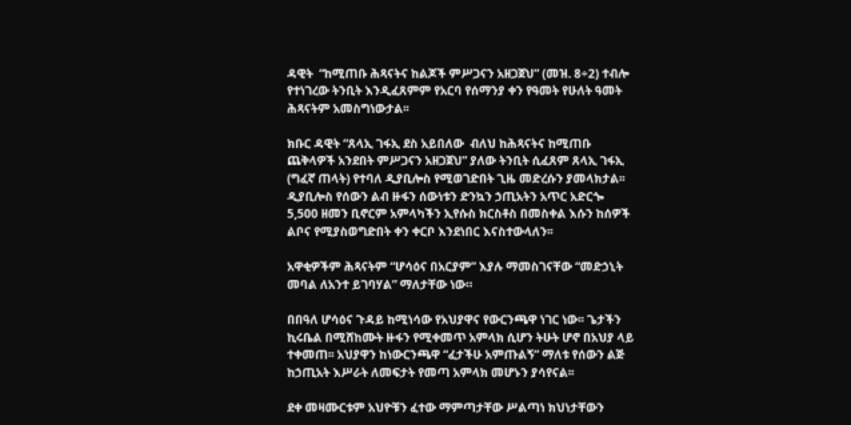ዳዊት  “ከሚጠቡ ሕጻናትና ከልጆች ምሥጋናን አዘጋጀህ” (መዝ. 8÷2) ተብሎ የተነገረው ትንቢት እንዲፈጸምም የአርባ የሰማንያ ቀን የዓመት የሁለት ዓመት ሕጻናትም አመስግነውታል፡፡

ክቡር ዳዊት “ጸላኢ ገፋኢ ደስ አይበለው  ብለህ ከሕጻናትና ከሚጠቡ ጨቅላዎች አንደበት ምሥጋናን አዘጋጀህ” ያለው ትንቢት ሲፈጸም ጸላኢ ገፋኢ (ግፈኛ ጠላት) የተባለ ዲያቢሎስ የሚወገድበት ጊዜ መድረሱን ያመላክታል፡፡ ዲያቢሎስ የሰውን ልብ ዙፋን ሰውነቱን ድንኳን ኃጢአትን አጥር አድርጐ 5,500 ዘመን ቢኖርም አምላካችን ኢየሱስ ክርስቶስ በመስቀል እሱን ከሰዎች ልቦና የሚያስወግድበት ቀን ቀርቦ እንደነበር እናስተውላለን፡፡

አዋቂዎችም ሕጻናትም “ሆሳዕና በአርያም” እያሉ ማመስገናቸው “መድኃኒት መባል ለአንተ ይገባሃል” ማለታቸው ነው።

በበዓለ ሆሳዕና ጉዳይ ከሚነሳው የአህያዋና የውርንጫዋ ነገር ነው፡፡ ጌታችን ኪሩቤል በሚሸከሙት ዙፋን የሚቀመጥ አምላክ ሲሆን ትሁት ሆኖ በአህያ ላይ ተቀመጠ፡፡ አህያዋን ከነውርንጫዋ “ፈታችሁ አምጡልኝ” ማለቱ የሰውን ልጅ ከኃጢአት እሥራት ለመፍታት የመጣ አምላክ መሆኑን ያሳየናል፡፡

ደቀ መዛሙርቱም አህዮቹን ፈተው ማምጣታቸው ሥልጣነ ክህነታቸውን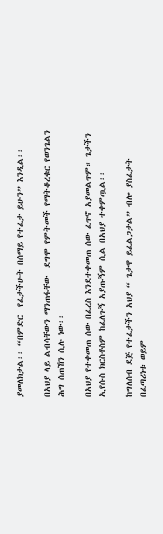ያመለክታል፡፡ “በምድር  የፈታችሁት በሰማይ የተፈታ ይሁን” እንዲል፡፡

በአህያ ላይ ልብሳቸውን ማንጠፋቸው  ደግሞ የምትመች የማትቆረቁር የወንጌልን ሕግ ሰጠኸን ሲሉ ነው፡፡

በአህያ የተቀመጠ ሰው በፈረስ እንደተቀመጠ ሰው ፈጥኖ አያመልጥም። ጌታችን ኢየሱስ ክርስቶስም ከፈለጉኝ አያጡኝም ሲል በአህያ ተቀምጧል፡፡

ከግለሰብ ደጅ የተፈታችን አህያ “ ጌታዋ ይፈልጋታል” ብሎ ያስፈታት  በፈጣሪነቱ ወይም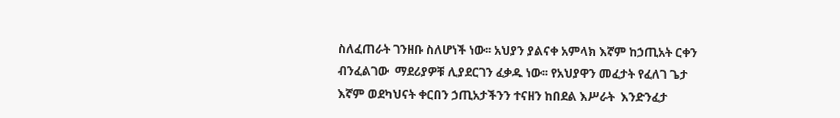ስለፈጠራት ገንዘቡ ስለሆነች ነው፡፡ አህያን ያልናቀ አምላክ እኛም ከኃጢአት ርቀን ብንፈልገው  ማደሪያዎቹ ሊያደርገን ፈቃዱ ነው፡፡ የአህያዋን መፈታት የፈለገ ጌታ እኛም ወደካህናት ቀርበን ኃጢአታችንን ተናዘን ከበደል እሥራት  እንድንፈታ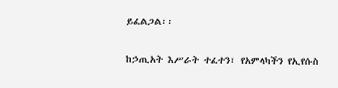ይፈልጋል፡፡

ከኃጢአት እሥራት ተፈተን፣ የአምላካችን የኢየሱስ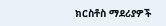ክርስቶስ ማደሪያዎች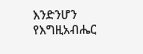እንድንሆን የእግዚአብሔር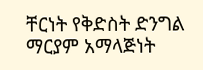ቸርነት የቅድስት ድንግል ማርያም አማላጅነት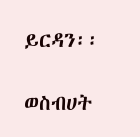ይርዳን፡፡

ወስብሀት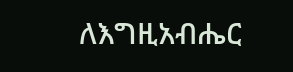ለእግዚአብሔር